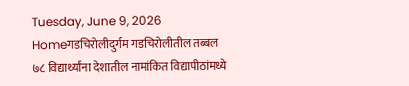Tuesday, June 9, 2026
Homeगडचिरोलीदुर्गम गडचिरोलीतील तब्बल ७८ विद्यार्थ्यांना देशातील नामांकित विद्यापीठांमध्ये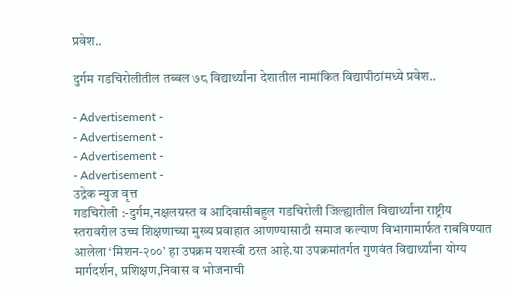प्रवेश..

दुर्गम गडचिरोलीतील तब्बल ७८ विद्यार्थ्यांना देशातील नामांकित विद्यापीठांमध्ये प्रवेश..

- Advertisement -
- Advertisement -
- Advertisement -
- Advertisement -
उद्रेक न्युज वृत्त
गडचिरोली :-दुर्गम,नक्षलग्रस्त व आदिवासीबहुल गडचिरोली जिल्ह्यातील विद्यार्थ्यांना राष्ट्रीय स्तरावरील उच्च शिक्षणाच्या मुख्य प्रवाहात आणण्यासाठी समाज कल्याण विभागामार्फत राबविण्यात आलेला ‘मिशन-२००’ हा उपक्रम यशस्वी ठरत आहे.या उपक्रमांतर्गत गुणवंत विद्यार्थ्यांना योग्य मार्गदर्शन, प्रशिक्षण,निवास व भोजनाची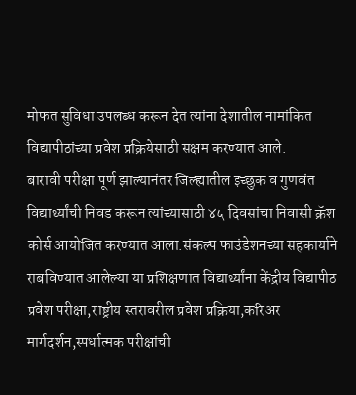मोफत सुविधा उपलब्ध करून देत त्यांना देशातील नामांकित विद्यापीठांच्या प्रवेश प्रक्रियेसाठी सक्षम करण्यात आले.
बारावी परीक्षा पूर्ण झाल्यानंतर जिल्ह्यातील इच्छुक व गुणवंत विद्यार्थ्यांची निवड करून त्यांच्यासाठी ४५ दिवसांचा निवासी क्रॅश कोर्स आयोजित करण्यात आला.संकल्प फाउंडेशनच्या सहकार्याने राबविण्यात आलेल्या या प्रशिक्षणात विद्यार्थ्यांना केंद्रीय विद्यापीठ प्रवेश परीक्षा,राष्ट्रीय स्तरावरील प्रवेश प्रक्रिया,करिअर मार्गदर्शन,स्पर्धात्मक परीक्षांची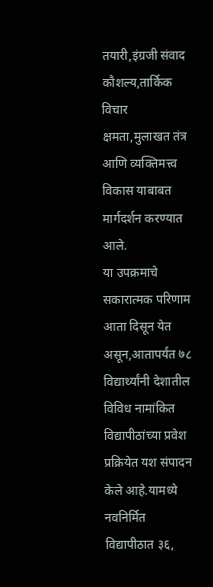तयारी,इंग्रजी संवाद कौशल्य,तार्किक विचार क्षमता,मुलाखत तंत्र आणि व्यक्तिमत्त्व विकास याबाबत मार्गदर्शन करण्यात आले.
या उपक्रमाचे सकारात्मक परिणाम आता दिसून येत असून,आतापर्यंत ७८ विद्यार्थ्यांनी देशातील विविध नामांकित विद्यापीठांच्या प्रवेश प्रक्रियेत यश संपादन केले आहे.यामध्ये नवनिर्मित विद्यापीठात ३६,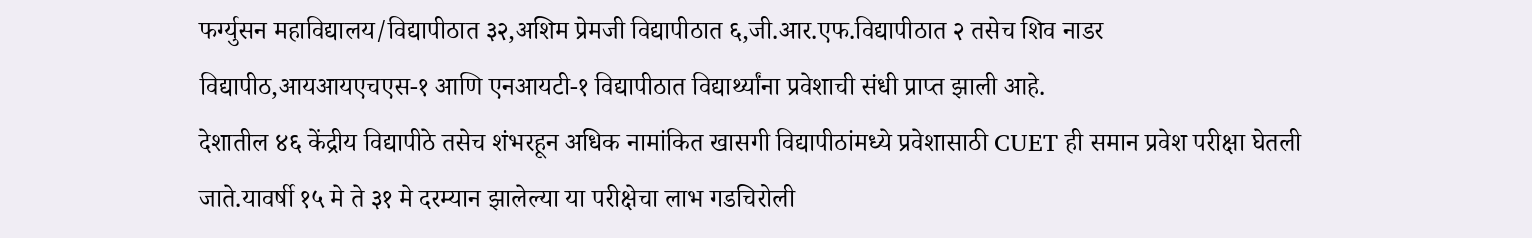फर्ग्युसन महाविद्यालय/विद्यापीठात ३२,अशिम प्रेमजी विद्यापीठात ६,जी.आर.एफ.विद्यापीठात २ तसेच शिव नाडर विद्यापीठ,आयआयएचएस-१ आणि एनआयटी-१ विद्यापीठात विद्यार्थ्यांना प्रवेशाची संधी प्राप्त झाली आहे.
देशातील ४६ केंद्रीय विद्यापीठे तसेच शंभरहून अधिक नामांकित खासगी विद्यापीठांमध्ये प्रवेशासाठी CUET ही समान प्रवेश परीक्षा घेतली जाते.यावर्षी १५ मे ते ३१ मे दरम्यान झालेल्या या परीक्षेचा लाभ गडचिरोली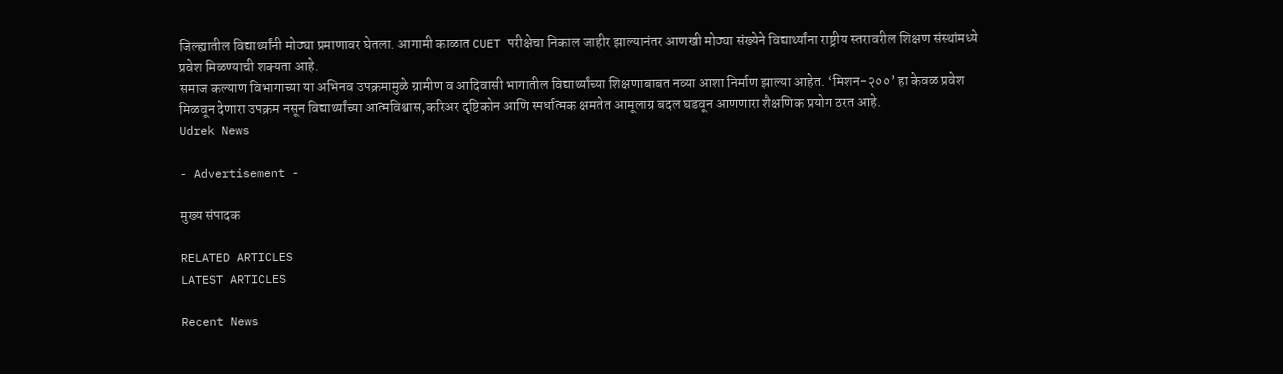जिल्ह्यातील विद्यार्थ्यांनी मोठ्या प्रमाणावर घेतला. आगामी काळात CUET परीक्षेचा निकाल जाहीर झाल्यानंतर आणखी मोठ्या संख्येने विद्यार्थ्यांना राष्ट्रीय स्तरावरील शिक्षण संस्थांमध्ये प्रवेश मिळण्याची शक्यता आहे.
समाज कल्याण विभागाच्या या अभिनव उपक्रमामुळे ग्रामीण व आदिवासी भागातील विद्यार्थ्यांच्या शिक्षणाबाबत नव्या आशा निर्माण झाल्या आहेत. ‘मिशन-२००’ हा केवळ प्रवेश मिळवून देणारा उपक्रम नसून विद्यार्थ्यांच्या आत्मविश्वास,करिअर दृष्टिकोन आणि स्पर्धात्मक क्षमतेत आमूलाग्र बदल घडवून आणणारा शैक्षणिक प्रयोग ठरत आहे.
Udrek News

- Advertisement -

मुख्य संपादक

RELATED ARTICLES
LATEST ARTICLES

Recent News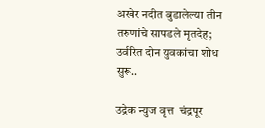अखेर नदीत बुडालेल्या तीन तरुणांचे सापडले मृतदेह; उर्वरित दोन युवकांचा शोध सुरू..

उद्रेक न्युज वृत्त  चंद्रपूर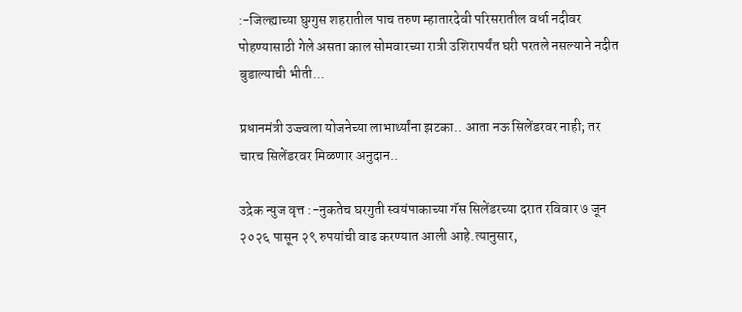:-जिल्ह्याच्या घुग्गुस शहरातील पाच तरुण म्हातारदेवी परिसरातील वर्धा नदीवर पोहण्यासाठी गेले असता काल सोमवारच्या रात्री उशिरापर्यंत घरी परतले नसल्याने नदीत बुडाल्याची भीती...

प्रधानमंत्री उज्ज्वला योजनेच्या लाभार्थ्यांना झटका.. आता नऊ सिलेंडरवर नाही; तर चारच सिलेंडरवर मिळणार अनुदान..

उद्रेक न्युज वृत्त :-नुकतेच घरगुती स्वयंपाकाच्या गॅस सिलेंडरच्या दरात रविवार ७ जून २०२६ पासून २९ रुपयांची वाढ करण्यात आली आहे.त्यानुसार,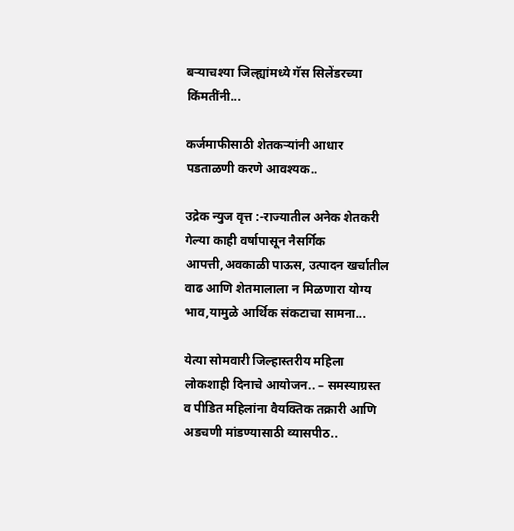बऱ्याचश्या जिल्ह्यांमध्ये गॅस सिलेंडरच्या किंमतींनी...

कर्जमाफीसाठी शेतकऱ्यांनी आधार पडताळणी करणे आवश्यक..

उद्रेक न्युज वृत्त :-राज्यातील अनेक शेतकरी गेल्या काही वर्षापासून नैसर्गिक आपत्ती,अवकाळी पाऊस, उत्पादन खर्चातील वाढ आणि शेतमालाला न मिळणारा योग्य भाव,यामुळे आर्थिक संकटाचा सामना...

येत्या सोमवारी जिल्हास्तरीय महिला लोकशाही दिनाचे आयोजन.. – समस्याग्रस्त व पीडित महिलांना वैयक्तिक तक्रारी आणि अडचणी मांडण्यासाठी व्यासपीठ..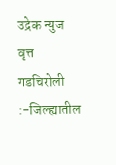उद्रेक न्युज वृत्त  गडचिरोली :-जिल्ह्यातील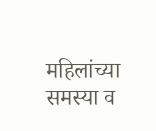महिलांच्या समस्या व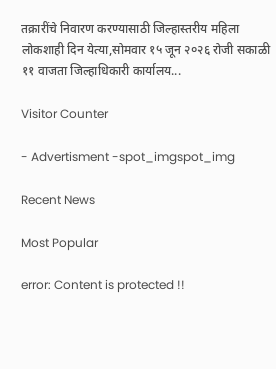तक्रारींचे निवारण करण्यासाठी जिल्हास्तरीय महिला लोकशाही दिन येत्या,सोमवार १५ जून २०२६ रोजी सकाळी ११ वाजता जिल्हाधिकारी कार्यालय...

Visitor Counter

- Advertisment -spot_imgspot_img

Recent News

Most Popular

error: Content is protected !!